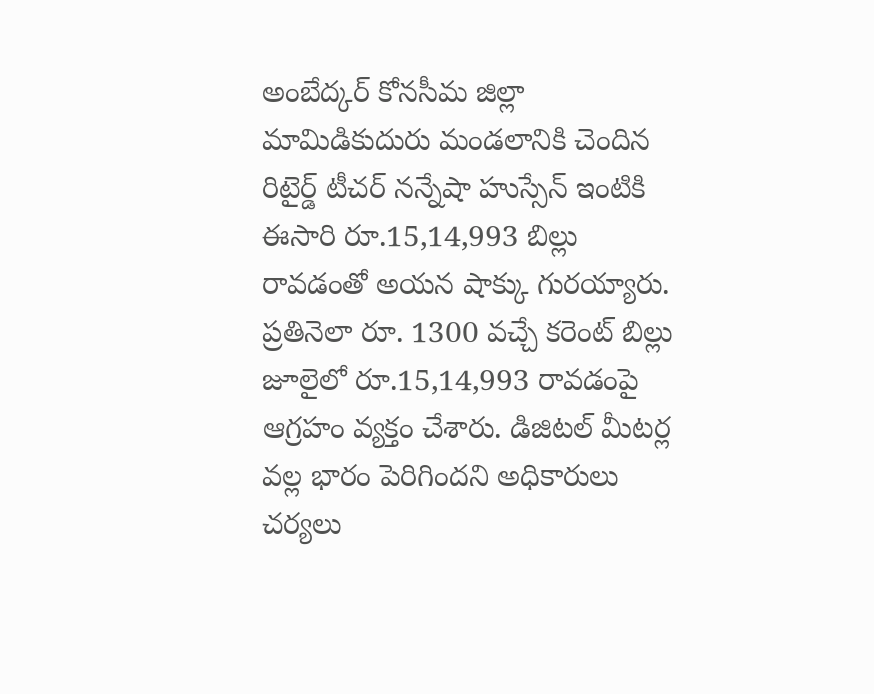అంబేద్కర్ కోనసీమ జిల్లా మామిడికుదురు మండలానికి చెందిన రిటైర్డ్ టీచర్ నన్నేషా హుస్సేన్ ఇంటికి ఈసారి రూ.15,14,993 బిల్లు రావడంతో అయన షాక్కు గురయ్యారు. ప్రతినెలా రూ. 1300 వచ్చే కరెంట్ బిల్లు జూలైలో రూ.15,14,993 రావడంపై ఆగ్రహం వ్యక్తం చేశారు. డిజిటల్ మీటర్ల వల్ల భారం పెరిగిందని అధికారులు చర్యలు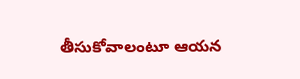తీసుకోవాలంటూ ఆయన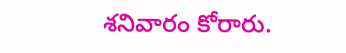శనివారం కోరారు.